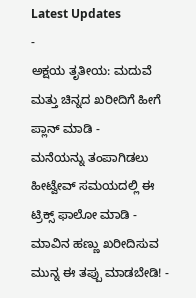Latest Updates
-
ಅಕ್ಷಯ ತೃತೀಯ: ಮದುವೆ ಮತ್ತು ಚಿನ್ನದ ಖರೀದಿಗೆ ಹೀಗೆ ಪ್ಲಾನ್ ಮಾಡಿ -
ಮನೆಯನ್ನು ತಂಪಾಗಿಡಲು ಹೀಟ್ವೇವ್ ಸಮಯದಲ್ಲಿ ಈ ಟ್ರಿಕ್ಸ್ ಫಾಲೋ ಮಾಡಿ -
ಮಾವಿನ ಹಣ್ಣು ಖರೀದಿಸುವ ಮುನ್ನ ಈ ತಪ್ಪು ಮಾಡಬೇಡಿ! -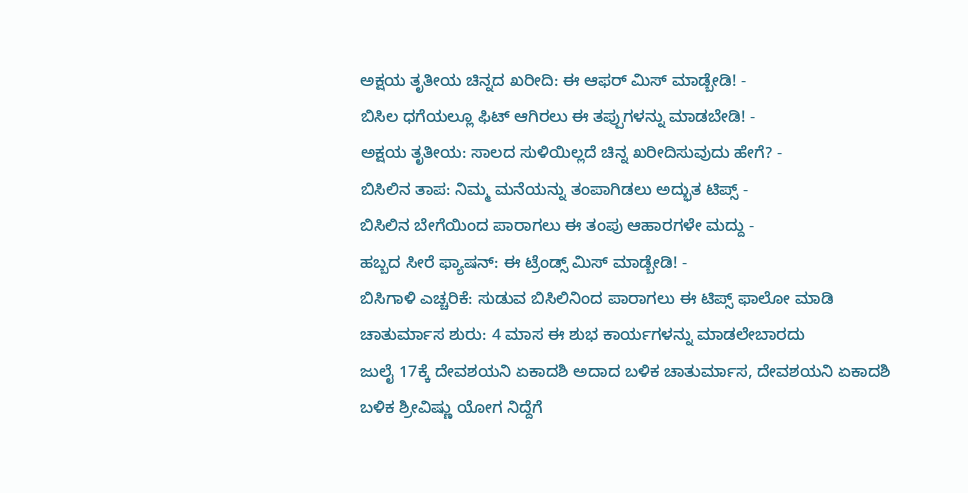ಅಕ್ಷಯ ತೃತೀಯ ಚಿನ್ನದ ಖರೀದಿ: ಈ ಆಫರ್ ಮಿಸ್ ಮಾಡ್ಬೇಡಿ! -
ಬಿಸಿಲ ಧಗೆಯಲ್ಲೂ ಫಿಟ್ ಆಗಿರಲು ಈ ತಪ್ಪುಗಳನ್ನು ಮಾಡಬೇಡಿ! -
ಅಕ್ಷಯ ತೃತೀಯ: ಸಾಲದ ಸುಳಿಯಿಲ್ಲದೆ ಚಿನ್ನ ಖರೀದಿಸುವುದು ಹೇಗೆ? -
ಬಿಸಿಲಿನ ತಾಪ: ನಿಮ್ಮ ಮನೆಯನ್ನು ತಂಪಾಗಿಡಲು ಅದ್ಭುತ ಟಿಪ್ಸ್ -
ಬಿಸಿಲಿನ ಬೇಗೆಯಿಂದ ಪಾರಾಗಲು ಈ ತಂಪು ಆಹಾರಗಳೇ ಮದ್ದು -
ಹಬ್ಬದ ಸೀರೆ ಫ್ಯಾಷನ್: ಈ ಟ್ರೆಂಡ್ಸ್ ಮಿಸ್ ಮಾಡ್ಬೇಡಿ! -
ಬಿಸಿಗಾಳಿ ಎಚ್ಚರಿಕೆ: ಸುಡುವ ಬಿಸಿಲಿನಿಂದ ಪಾರಾಗಲು ಈ ಟಿಪ್ಸ್ ಫಾಲೋ ಮಾಡಿ
ಚಾತುರ್ಮಾಸ ಶುರು: 4 ಮಾಸ ಈ ಶುಭ ಕಾರ್ಯಗಳನ್ನು ಮಾಡಲೇಬಾರದು
ಜುಲೈ 17ಕ್ಕೆ ದೇವಶಯನಿ ಏಕಾದಶಿ ಅದಾದ ಬಳಿಕ ಚಾತುರ್ಮಾಸ, ದೇವಶಯನಿ ಏಕಾದಶಿ ಬಳಿಕ ಶ್ರೀವಿಷ್ಣು ಯೋಗ ನಿದ್ದೆಗೆ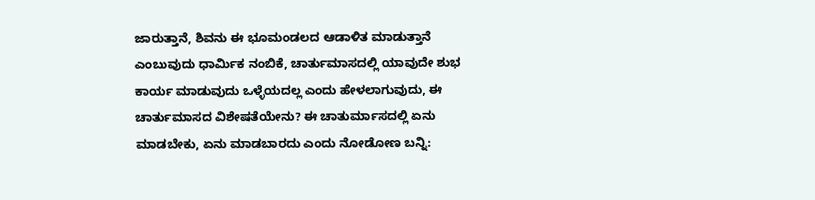ಜಾರುತ್ತಾನೆ, ಶಿವನು ಈ ಭೂಮಂಡಲದ ಆಡಾಳಿತ ಮಾಡುತ್ತಾನೆ ಎಂಬುವುದು ಧಾರ್ಮಿಕ ನಂಬಿಕೆ, ಚಾರ್ತುಮಾಸದಲ್ಲಿ ಯಾವುದೇ ಶುಭ ಕಾರ್ಯ ಮಾಡುವುದು ಒಳ್ಳೆಯದಲ್ಲ ಎಂದು ಹೇಳಲಾಗುವುದು, ಈ ಚಾರ್ತುಮಾಸದ ವಿಶೇಷತೆಯೇನು? ಈ ಚಾತುರ್ಮಾಸದಲ್ಲಿ ಏನು ಮಾಡಬೇಕು, ಏನು ಮಾಡಬಾರದು ಎಂದು ನೋಡೋಣ ಬನ್ನಿ: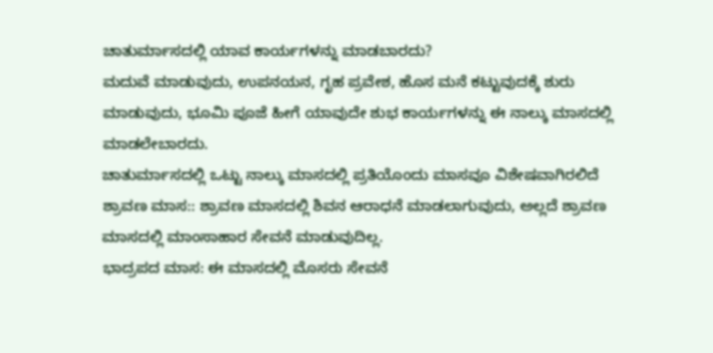ಚಾತುರ್ಮಾಸದಲ್ಲಿ ಯಾವ ಕಾರ್ಯಗಳನ್ನು ಮಾಡಬಾರದು?
ಮದುವೆ ಮಾಡುವುದು, ಉಪನಯನ, ಗೃಹ ಪ್ರವೇಶ, ಹೊಸ ಮನೆ ಕಟ್ಟುವುದಕ್ಕೆ ಶುರು ಮಾಡುವುದು, ಭೂಮಿ ಪೂಜೆ ಹೀಗೆ ಯಾವುದೇ ಶುಭ ಕಾರ್ಯಗಳನ್ನು ಈ ನಾಲ್ಕು ಮಾಸದಲ್ಲಿ ಮಾಡಲೇಬಾರದು.
ಚಾತುರ್ಮಾಸದಲ್ಲಿ ಒಟ್ಟು ನಾಲ್ಕು ಮಾಸದಲ್ಲಿ ಪ್ರತಿಯೊಂದು ಮಾಸವೂ ವಿಶೇಷವಾಗಿರಲಿದೆ
ಶ್ರಾವಣ ಮಾಸ:: ಶ್ರಾವಣ ಮಾಸದಲ್ಲಿ ಶಿವನ ಆರಾಧನೆ ಮಾಡಲಾಗುವುದು, ಅಲ್ಲದೆ ಶ್ರಾವಣ ಮಾಸದಲ್ಲಿ ಮಾಂಸಾಹಾರ ಸೇವನೆ ಮಾಡುವುದಿಲ್ಲ.
ಭಾದ್ರಪದ ಮಾಸ: ಈ ಮಾಸದಲ್ಲಿ ಮೊಸರು ಸೇವನೆ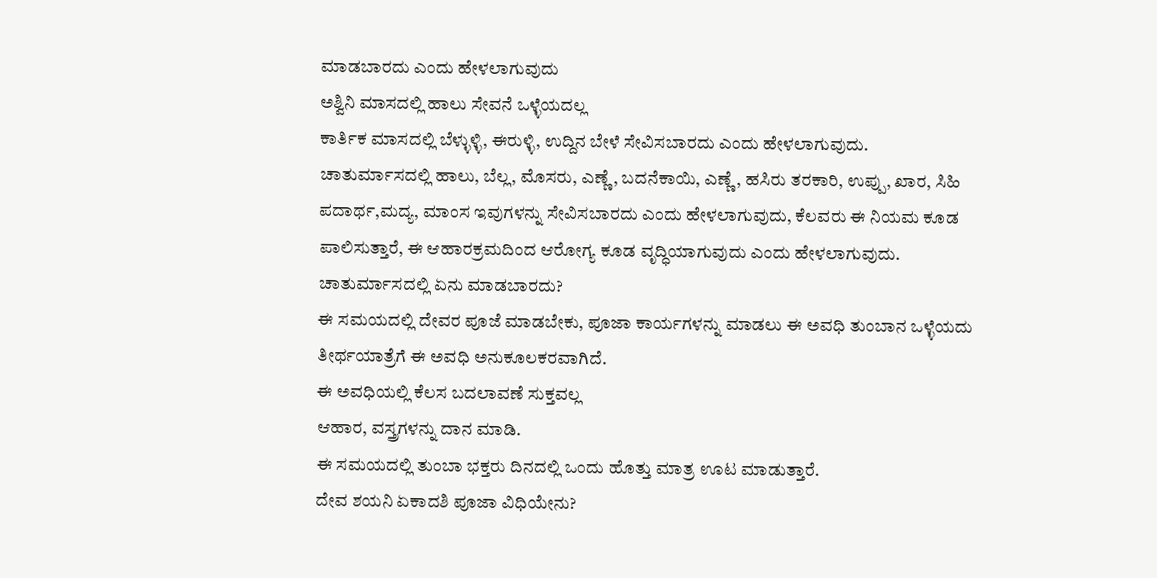ಮಾಡಬಾರದು ಎಂದು ಹೇಳಲಾಗುವುದು
ಅಶ್ವಿನಿ ಮಾಸದಲ್ಲಿ ಹಾಲು ಸೇವನೆ ಒಳ್ಳೆಯದಲ್ಲ
ಕಾರ್ತಿಕ ಮಾಸದಲ್ಲಿ ಬೆಳ್ಳುಳ್ಳಿ, ಈರುಳ್ಳಿ, ಉದ್ದಿನ ಬೇಳೆ ಸೇವಿಸಬಾರದು ಎಂದು ಹೇಳಲಾಗುವುದು.
ಚಾತುರ್ಮಾಸದಲ್ಲಿ ಹಾಲು, ಬೆಲ್ಲ, ಮೊಸರು, ಎಣ್ಣೆ, ಬದನೆಕಾಯಿ, ಎಣ್ಣೆ, ಹಸಿರು ತರಕಾರಿ, ಉಪ್ಪು, ಖಾರ, ಸಿಹಿ ಪದಾರ್ಥ,ಮದ್ಯ, ಮಾಂಸ ಇವುಗಳನ್ನು ಸೇವಿಸಬಾರದು ಎಂದು ಹೇಳಲಾಗುವುದು, ಕೆಲವರು ಈ ನಿಯಮ ಕೂಡ ಪಾಲಿಸುತ್ತಾರೆ, ಈ ಆಹಾರಕ್ರಮದಿಂದ ಆರೋಗ್ಯ ಕೂಡ ವೃದ್ಧಿಯಾಗುವುದು ಎಂದು ಹೇಳಲಾಗುವುದು.
ಚಾತುರ್ಮಾಸದಲ್ಲಿ ಏನು ಮಾಡಬಾರದು?
ಈ ಸಮಯದಲ್ಲಿ ದೇವರ ಪೂಜೆ ಮಾಡಬೇಕು, ಪೂಜಾ ಕಾರ್ಯಗಳನ್ನು ಮಾಡಲು ಈ ಅವಧಿ ತುಂಬಾನ ಒಳ್ಳೆಯದು
ತೀರ್ಥಯಾತ್ರೆಗೆ ಈ ಅವಧಿ ಅನುಕೂಲಕರವಾಗಿದೆ.
ಈ ಅವಧಿಯಲ್ಲಿ ಕೆಲಸ ಬದಲಾವಣೆ ಸುಕ್ತವಲ್ಲ
ಆಹಾರ, ವಸ್ತ್ರಗಳನ್ನು ದಾನ ಮಾಡಿ.
ಈ ಸಮಯದಲ್ಲಿ ತುಂಬಾ ಭಕ್ತರು ದಿನದಲ್ಲಿ ಒಂದು ಹೊತ್ತು ಮಾತ್ರ ಊಟ ಮಾಡುತ್ತಾರೆ.
ದೇವ ಶಯನಿ ಏಕಾದಶಿ ಪೂಜಾ ವಿಧಿಯೇನು?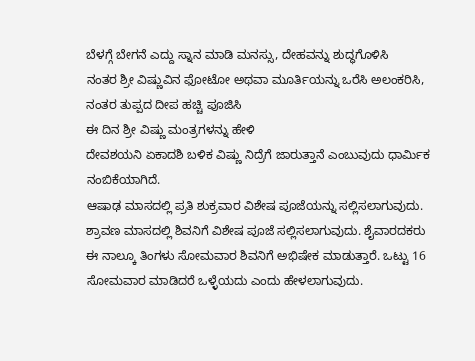ಬೆಳಗ್ಗೆ ಬೇಗನೆ ಎದ್ದು ಸ್ನಾನ ಮಾಡಿ ಮನಸ್ಸು, ದೇಹವನ್ನು ಶುದ್ಧಗೊಳಿಸಿ
ನಂತರ ಶ್ರೀ ವಿಷ್ಣುವಿನ ಫೋಟೋ ಅಥವಾ ಮೂರ್ತಿಯನ್ನು ಒರೆಸಿ ಅಲಂಕರಿಸಿ, ನಂತರ ತುಪ್ಪದ ದೀಪ ಹಚ್ಚಿ ಪೂಜಿಸಿ
ಈ ದಿನ ಶ್ರೀ ವಿಷ್ಣು ಮಂತ್ರಗಳನ್ನು ಹೇಳಿ
ದೇವಶಯನಿ ಏಕಾದಶಿ ಬಳಿಕ ವಿಷ್ಣು ನಿದ್ರೆಗೆ ಜಾರುತ್ತಾನೆ ಎಂಬುವುದು ಧಾರ್ಮಿಕ ನಂಬಿಕೆಯಾಗಿದೆ.
ಆಷಾಢ ಮಾಸದಲ್ಲಿ ಪ್ರತಿ ಶುಕ್ರವಾರ ವಿಶೇಷ ಪೂಜೆಯನ್ನು ಸಲ್ಲಿಸಲಾಗುವುದು.
ಶ್ರಾವಣ ಮಾಸದಲ್ಲಿ ಶಿವನಿಗೆ ವಿಶೇಷ ಪೂಜೆ ಸಲ್ಲಿಸಲಾಗುವುದು. ಶೈವಾರದಕರು ಈ ನಾಲ್ಕೂ ತಿಂಗಳು ಸೋಮವಾರ ಶಿವನಿಗೆ ಅಭಿಷೇಕ ಮಾಡುತ್ತಾರೆ. ಒಟ್ಟು 16 ಸೋಮವಾರ ಮಾಡಿದರೆ ಒಳ್ಳೆಯದು ಎಂದು ಹೇಳಲಾಗುವುದು.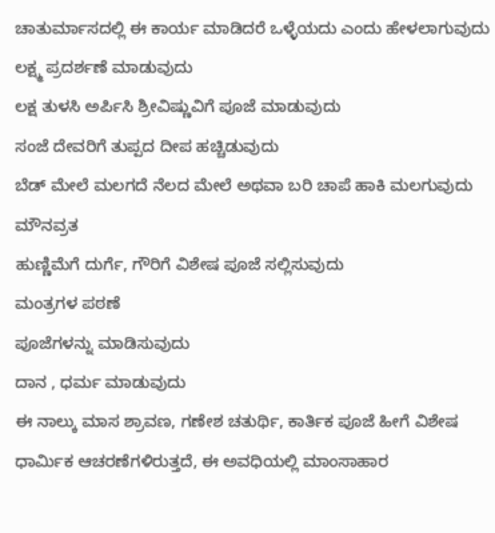ಚಾತುರ್ಮಾಸದಲ್ಲಿ ಈ ಕಾರ್ಯ ಮಾಡಿದರೆ ಒಳ್ಳೆಯದು ಎಂದು ಹೇಳಲಾಗುವುದು
ಲಕ್ಷ್ಮ ಪ್ರದರ್ಶಣೆ ಮಾಡುವುದು
ಲಕ್ಷ ತುಳಸಿ ಅರ್ಪಿಸಿ ಶ್ರೀವಿಷ್ಣುವಿಗೆ ಪೂಜೆ ಮಾಡುವುದು
ಸಂಜೆ ದೇವರಿಗೆ ತುಪ್ಪದ ದೀಪ ಹಚ್ಚಿಡುವುದು
ಬೆಡ್ ಮೇಲೆ ಮಲಗದೆ ನೆಲದ ಮೇಲೆ ಅಥವಾ ಬರಿ ಚಾಪೆ ಹಾಕಿ ಮಲಗುವುದು
ಮೌನವ್ರತ
ಹುಣ್ಣಿಮೆಗೆ ದುರ್ಗೆ, ಗೌರಿಗೆ ವಿಶೇಷ ಪೂಜೆ ಸಲ್ಲಿಸುವುದು
ಮಂತ್ರಗಳ ಪಠಣೆ
ಪೂಜೆಗಳನ್ನು ಮಾಡಿಸುವುದು
ದಾನ , ಧರ್ಮ ಮಾಡುವುದು
ಈ ನಾಲ್ಕು ಮಾಸ ಶ್ರಾವಣ, ಗಣೇಶ ಚತುರ್ಥಿ, ಕಾರ್ತಿಕ ಪೂಜೆ ಹೀಗೆ ವಿಶೇಷ ಧಾರ್ಮಿಕ ಆಚರಣೆಗಳಿರುತ್ತದೆ, ಈ ಅವಧಿಯಲ್ಲಿ ಮಾಂಸಾಹಾರ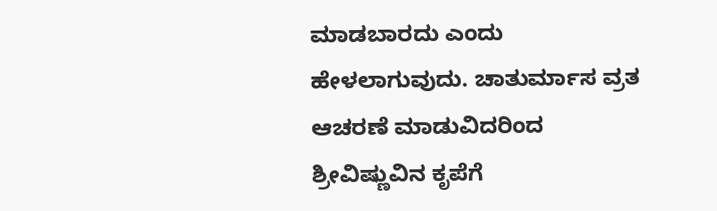ಮಾಡಬಾರದು ಎಂದು ಹೇಳಲಾಗುವುದು. ಚಾತುರ್ಮಾಸ ವ್ರತ ಆಚರಣೆ ಮಾಡುವಿದರಿಂದ ಶ್ರೀವಿಷ್ಣುವಿನ ಕೃಪೆಗೆ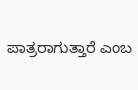ಪಾತ್ರರಾಗುತ್ತಾರೆ ಎಂಬ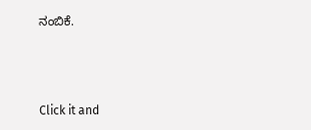ನಂಬಿಕೆ.



Click it and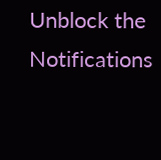Unblock the Notifications